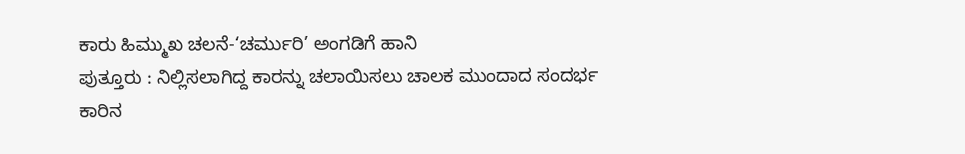ಕಾರು ಹಿಮ್ಮುಖ ಚಲನೆ-‘ಚರ್ಮುರಿ’ ಅಂಗಡಿಗೆ ಹಾನಿ
ಪುತ್ತೂರು : ನಿಲ್ಲಿಸಲಾಗಿದ್ದ ಕಾರನ್ನು ಚಲಾಯಿಸಲು ಚಾಲಕ ಮುಂದಾದ ಸಂದರ್ಭ ಕಾರಿನ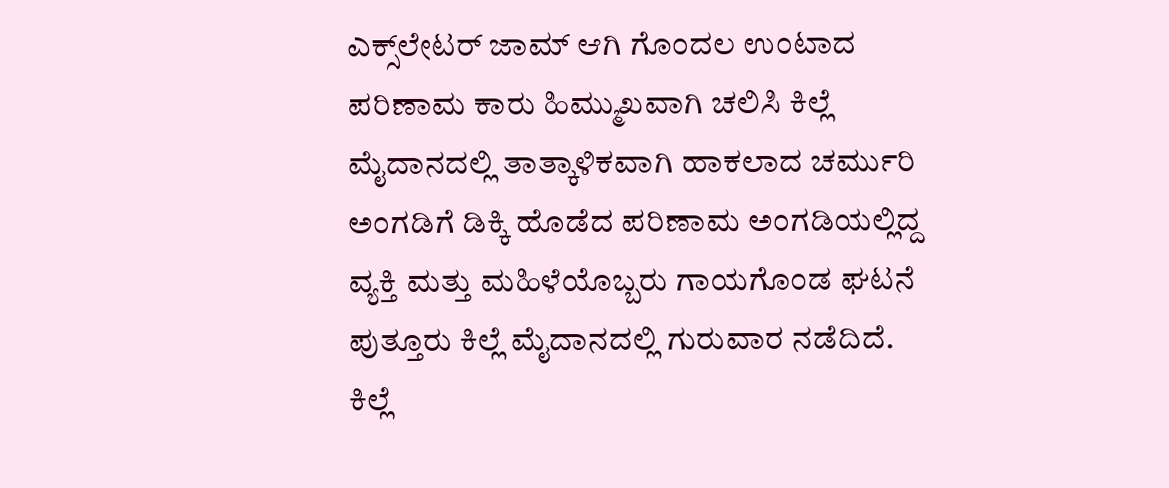ಎಕ್ಸ್‌ಲೇಟರ್ ಜಾಮ್ ಆಗಿ ಗೊಂದಲ ಉಂಟಾದ ಪರಿಣಾಮ ಕಾರು ಹಿಮ್ಮುಖವಾಗಿ ಚಲಿಸಿ ಕಿಲ್ಲೆ ಮೈದಾನದಲ್ಲಿ ತಾತ್ಕಾಳಿಕವಾಗಿ ಹಾಕಲಾದ ಚರ್ಮುರಿ ಅಂಗಡಿಗೆ ಡಿಕ್ಕಿ ಹೊಡೆದ ಪರಿಣಾಮ ಅಂಗಡಿಯಲ್ಲಿದ್ದ ವ್ಯಕ್ತಿ ಮತ್ತು ಮಹಿಳೆಯೊಬ್ಬರು ಗಾಯಗೊಂಡ ಘಟನೆ ಪುತ್ತೂರು ಕಿಲ್ಲೆ ಮೈದಾನದಲ್ಲಿ ಗುರುವಾರ ನಡೆದಿದೆ.
ಕಿಲ್ಲೆ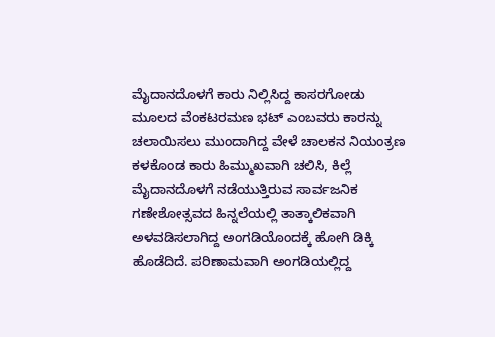ಮೈದಾನದೊಳಗೆ ಕಾರು ನಿಲ್ಲಿಸಿದ್ದ ಕಾಸರಗೋಡು ಮೂಲದ ವೆಂಕಟರಮಣ ಭಟ್ ಎಂಬವರು ಕಾರನ್ನು ಚಲಾಯಿಸಲು ಮುಂದಾಗಿದ್ದ ವೇಳೆ ಚಾಲಕನ ನಿಯಂತ್ರಣ ಕಳಕೊಂಡ ಕಾರು ಹಿಮ್ಮುಖವಾಗಿ ಚಲಿಸಿ, ಕಿಲ್ಲೆ ಮೈದಾನದೊಳಗೆ ನಡೆಯುತ್ತಿರುವ ಸಾರ್ವಜನಿಕ ಗಣೇಶೋತ್ಸವದ ಹಿನ್ನಲೆಯಲ್ಲಿ ತಾತ್ಕಾಲಿಕವಾಗಿ ಅಳವಡಿಸಲಾಗಿದ್ದ ಅಂಗಡಿಯೊಂದಕ್ಕೆ ಹೋಗಿ ಡಿಕ್ಕಿ ಹೊಡೆದಿದೆ. ಪರಿಣಾಮವಾಗಿ ಅಂಗಡಿಯಲ್ಲಿದ್ದ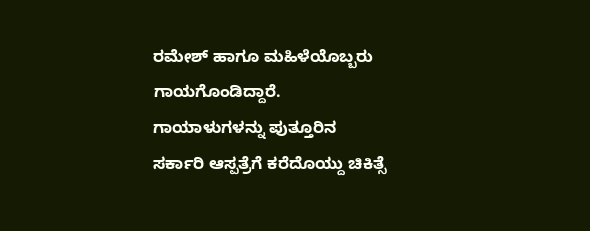ರಮೇಶ್ ಹಾಗೂ ಮಹಿಳೆಯೊಬ್ಬರು ಗಾಯಗೊಂಡಿದ್ದಾರೆ. ಗಾಯಾಳುಗಳನ್ನು ಪುತ್ತೂರಿನ ಸರ್ಕಾರಿ ಆಸ್ಪತ್ರೆಗೆ ಕರೆದೊಯ್ದು ಚಿಕಿತ್ಸೆ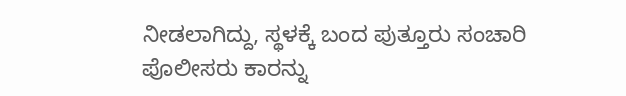ನೀಡಲಾಗಿದ್ದು, ಸ್ಥಳಕ್ಕೆ ಬಂದ ಪುತ್ತೂರು ಸಂಚಾರಿ ಪೊಲೀಸರು ಕಾರನ್ನು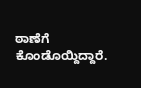ಠಾಣೆಗೆ ಕೊಂಡೊಯ್ದಿದ್ದಾರೆ.